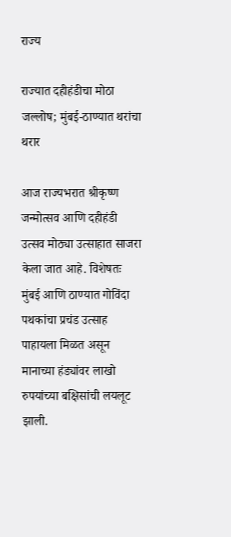राज्य

राज्यात दहीहंडीचा मोठा जल्लोष; मुंबई-ठाण्यात थरांचा थरार

आज राज्यभरात श्रीकृष्ण जन्मोत्सव आणि दहीहंडी उत्सव मोठ्या उत्साहात साजरा केला जात आहे. विशेषतः मुंबई आणि ठाण्यात गोविंदा पथकांचा प्रचंड उत्साह पाहायला मिळत असून मानाच्या हंड्यांवर लाखो रुपयांच्या बक्षिसांची लयलूट झाली.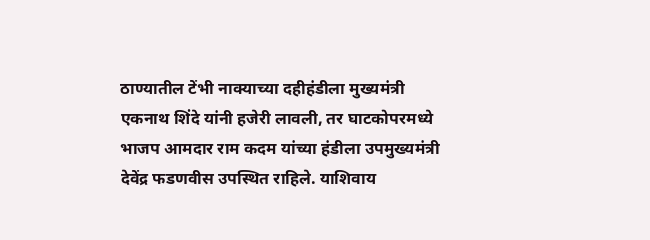ठाण्यातील टेंभी नाक्याच्या दहीहंडीला मुख्यमंत्री एकनाथ शिंदे यांनी हजेरी लावली, तर घाटकोपरमध्ये भाजप आमदार राम कदम यांच्या हंडीला उपमुख्यमंत्री देवेंद्र फडणवीस उपस्थित राहिले. याशिवाय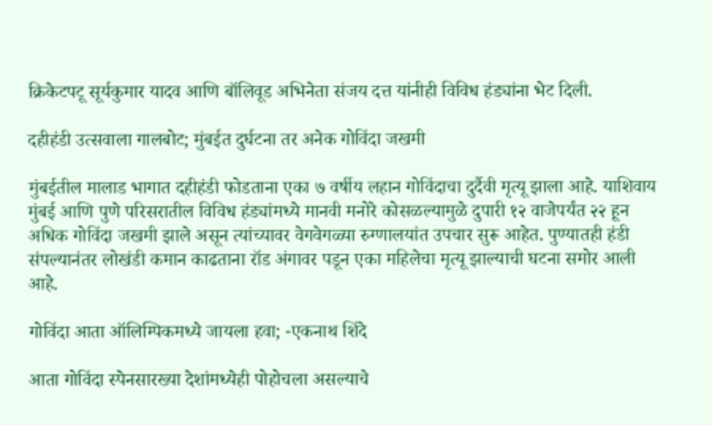क्रिकेटपटू सूर्यकुमार यादव आणि बॉलिवूड अभिनेता संजय दत्त यांनीही विविध हंड्यांना भेट दिली.

दहीहंडी उत्सवाला गालबोट; मुंबईत दुर्घटना तर अनेक गोविंदा जखमी

मुंबईतील मालाड भागात दहीहंडी फोडताना एका ७ वर्षीय लहान गोविंदाचा दुर्दैवी मृत्यू झाला आहे. याशिवाय मुंबई आणि पुणे परिसरातील विविध हंड्यांमध्ये मानवी मनोरे कोसळल्यामुळे दुपारी १२ वाजेपर्यंत २२ हून अधिक गोविंदा जखमी झाले असून त्यांच्यावर वेगवेगळ्या रुग्णालयांत उपचार सुरू आहेत. पुण्यातही हंडी संपल्यानंतर लोखंडी कमान काढताना रॉड अंगावर पडून एका महिलेचा मृत्यू झाल्याची घटना समोर आली आहे.

गोविंदा आता ऑलिम्पिकमध्ये जायला हवा; -एकनाथ शिंदे

आता गोविंदा स्पेनसारख्या देशांमध्येही पोहोचला असल्याचे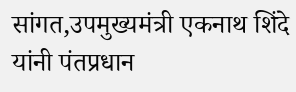सांगत,उपमुख्यमंत्री एकनाथ शिंदे यांनी पंतप्रधान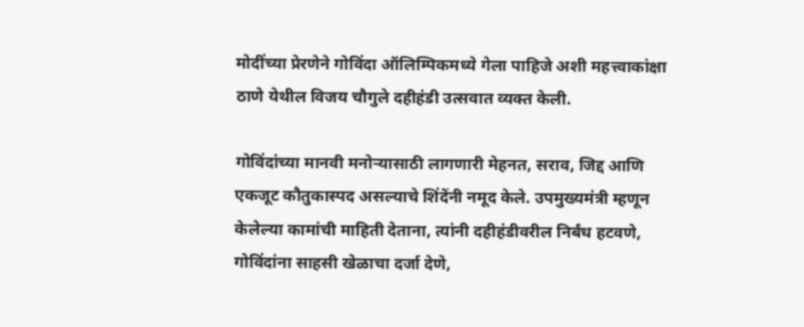मोदींच्या प्रेरणेने गोविंदा ऑलिम्पिकमध्ये गेला पाहिजे अशी महत्त्वाकांक्षा ठाणे येथील विजय चौगुले दहीहंडी उत्सवात व्यक्त केली.

गोविंदांच्या मानवी मनोऱ्यासाठी लागणारी मेहनत, सराव, जिद्द आणि एकजूट कौतुकास्पद असल्याचे शिंदेंनी नमूद केले. उपमुख्यमंत्री म्हणून केलेल्या कामांची माहिती देताना, त्यांनी दहीहंडीवरील निर्बंध हटवणे, गोविंदांना साहसी खेळाचा दर्जा देणे,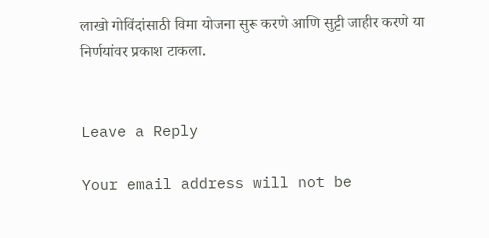लाखो गोविंदांसाठी विमा योजना सुरू करणे आणि सुट्टी जाहीर करणे या निर्णयांवर प्रकाश टाकला.


Leave a Reply

Your email address will not be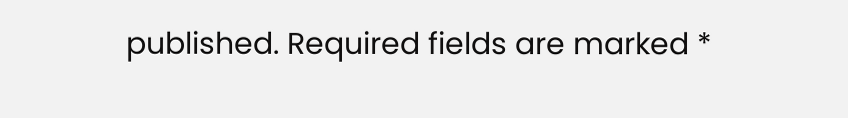published. Required fields are marked *